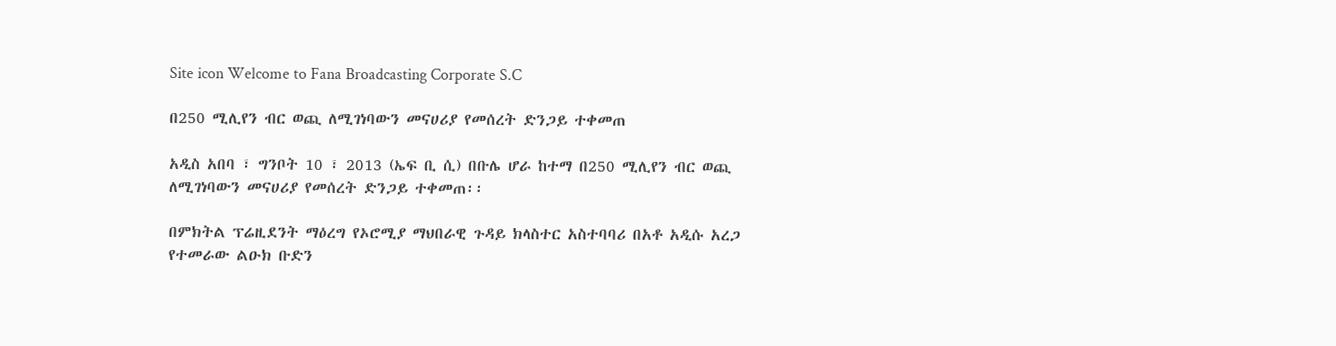Site icon Welcome to Fana Broadcasting Corporate S.C

በ250 ሚሊየን ብር ወጪ ለሚገነባውን መናሀሪያ የመሰረት ድንጋይ ተቀመጠ

አዲስ አበባ ፣ ግንቦት 10 ፣ 2013 (ኤፍ ቢ ሲ) በቡሌ ሆራ ከተማ በ250 ሚሊየን ብር ወጪ ለሚገነባውን መናሀሪያ የመሰረት ድንጋይ ተቀመጠ፡፡

በምክትል ፕሬዚደንት ማዕረግ የኦሮሚያ ማህበራዊ ጉዳይ ክላስተር አስተባባሪ በአቶ አዲሱ አረጋ የተመራው ልዑክ ቡድን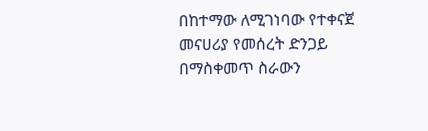በከተማው ለሚገነባው የተቀናጀ መናሀሪያ የመሰረት ድንጋይ በማስቀመጥ ስራውን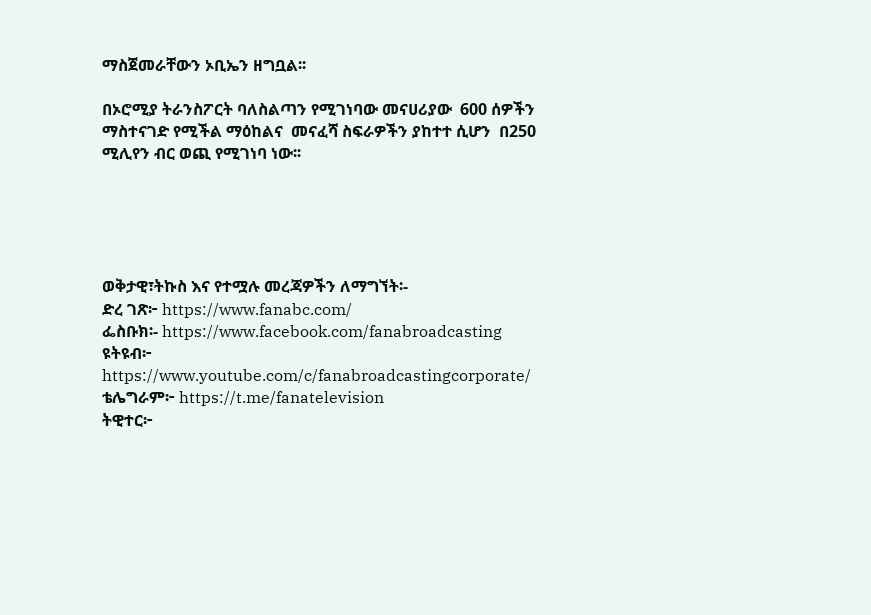ማስጀመራቸውን ኦቢኤን ዘግቧል፡፡

በኦሮሚያ ትራንስፖርት ባለስልጣን የሚገነባው መናሀሪያው  600 ሰዎችን ማስተናገድ የሚችል ማዕከልና  መናፈሻ ስፍራዎችን ያከተተ ሲሆን  በ250  ሚሊየን ብር ወጪ የሚገነባ ነው፡፡





ወቅታዊ፣ትኩስ እና የተሟሉ መረጃዎችን ለማግኘት፡-
ድረ ገጽ፦ https://www.fanabc.com/
ፌስቡክ፡- https://www.facebook.com/fanabroadcasting
ዩትዩብ፦ https://www.youtube.com/c/fanabroadcastingcorporate/
ቴሌግራም፦ https://t.me/fanatelevision
ትዊተር፦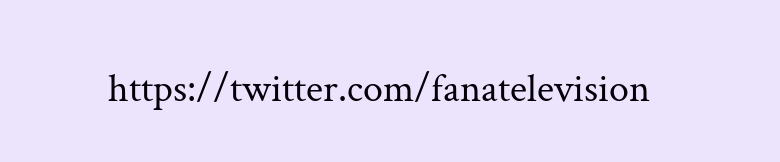https://twitter.com/fanatelevision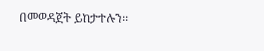በመወዳጀት ይከታተሉን፡፡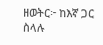ዘወትር፦ ከእኛ ጋር ስላሉ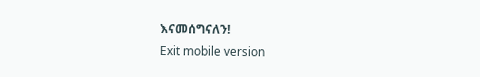እናመሰግናለን!
Exit mobile version